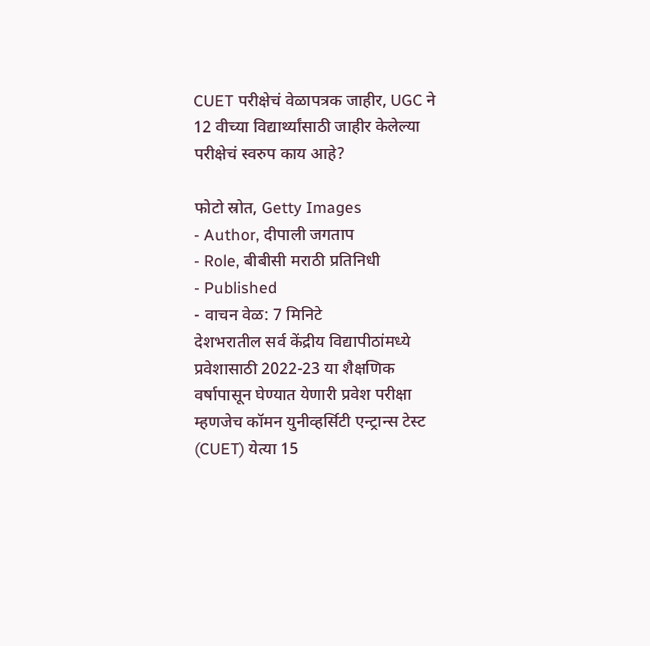CUET परीक्षेचं वेळापत्रक जाहीर, UGC ने 12 वीच्या विद्यार्थ्यांसाठी जाहीर केलेल्या परीक्षेचं स्वरुप काय आहे?

फोटो स्रोत, Getty Images
- Author, दीपाली जगताप
- Role, बीबीसी मराठी प्रतिनिधी
- Published
- वाचन वेळ: 7 मिनिटे
देशभरातील सर्व केंद्रीय विद्यापीठांमध्ये प्रवेशासाठी 2022-23 या शैक्षणिक वर्षापासून घेण्यात येणारी प्रवेश परीक्षा म्हणजेच कॉमन युनीव्हर्सिटी एन्ट्रान्स टेस्ट (CUET) येत्या 15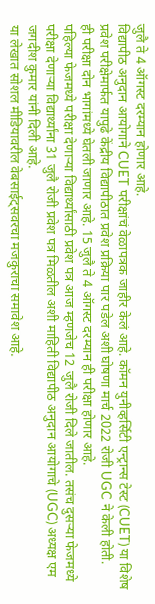जुलै ते 4 ऑगस्ट दरम्यान होणार आहे.
विद्यापीठ अनुदान आयोगाने CUET परीक्षांचं वेळापत्रक जाहीर केलं आहे. कॉमन युनीव्हर्सिटी एन्ट्रान्स टेस्ट (CUET) या विशेष प्रवेश परीक्षेमार्फत यापुढे केंद्रीय विद्यापीठात प्रवेश प्रक्रिया पार पडेल अशी घोषणा मार्च 2022 रोजी UGC ने केली होती.
ही परीक्षा दोन भागांमध्ये घेतली जाणार आहे. 15 जुलै ते 4 ऑगस्ट दरम्यान ही परीक्षा होणार आहे.
पहिल्या फेजमध्ये परीक्षा देणाऱ्या विद्यार्थ्यांसाठी प्रवेश पत्र आज म्हणजेच 12 जुलै रोजी दिले जातील. तसंच दुसऱ्या फेजमध्ये परीक्षा देणाऱ्या विद्यार्थ्यांना 31 जुलै रोजी प्रवेश पत्र मिळतील अशी माहिती विद्यापीठ अनुदान आयोगाचे (UGC) अध्यक्ष एम जगदीश कुमार यांनी दिली आहे.
या लेखात सोशल मीडियावरील वेबसाईट्सवरचा मजकुराचा समावेश आहे.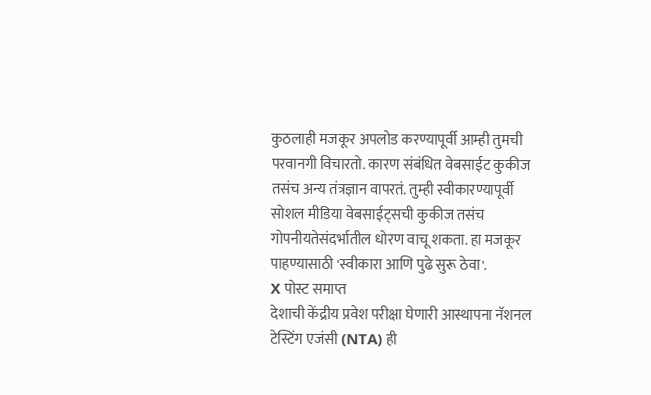कुठलाही मजकूर अपलोड करण्यापूर्वी आम्ही तुमची परवानगी विचारतो. कारण संबंधित वेबसाईट कुकीज तसंच अन्य तंत्रज्ञान वापरतं. तुम्ही स्वीकारण्यापूर्वी सोशल मीडिया वेबसाईट्सची कुकीज तसंच गोपनीयतेसंदर्भातील धोरण वाचू शकता. हा मजकूर पाहण्यासाठी 'स्वीकारा आणि पुढे सुरू ठेवा'.
X पोस्ट समाप्त
देशाची केंद्रीय प्रवेश परीक्षा घेणारी आस्थापना नॅशनल टेस्टिंग एजंसी (NTA) ही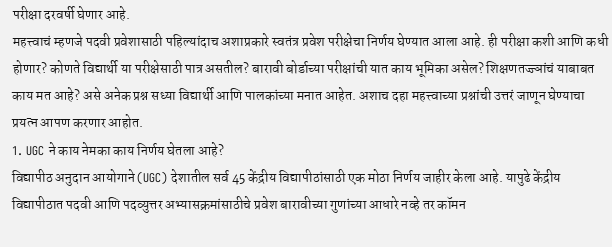परीक्षा दरवर्षी घेणार आहे.
महत्त्वाचं म्हणजे पदवी प्रवेशासाठी पहिल्यांदाच अशाप्रकारे स्वतंत्र प्रवेश परीक्षेचा निर्णय घेण्यात आला आहे. ही परीक्षा कशी आणि कधी होणार? कोणते विद्यार्थी या परीक्षेसाठी पात्र असतील? बारावी बोर्डाच्या परीक्षांची यात काय भूमिका असेल? शिक्षणतज्ज्ञांचं याबाबत काय मत आहे? असे अनेक प्रश्न सध्या विद्यार्थी आणि पालकांच्या मनात आहेत. अशाच दहा महत्त्वाच्या प्रश्नांची उत्तरं जाणून घेण्याचा प्रयत्न आपण करणार आहोत.
1. UGC ने काय नेमका काय निर्णय घेतला आहे?
विद्यापीठ अनुदान आयोगाने (UGC) देशातील सर्व 45 केंद्रीय विद्यापीठांसाठी एक मोठा निर्णय जाहीर केला आहे. यापुढे केंद्रीय विद्यापीठात पदवी आणि पदव्युत्तर अभ्यासक्रमांसाठीचे प्रवेश बारावीच्या गुणांच्या आधारे नव्हे तर कॉमन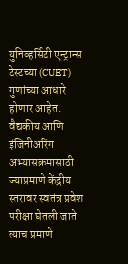युनिव्हर्सिटी एन्ट्रान्स टेस्टच्या (CUET) गुणांच्या आधारे होणार आहेत.
वैद्यकीय आणि इंजिनीअरिंग अभ्यासक्रमासाठी ज्याप्रमाणे केंद्रीय स्तरावर स्वतंत्र प्रवेश परीक्षा घेतली जाते त्याच प्रमाणे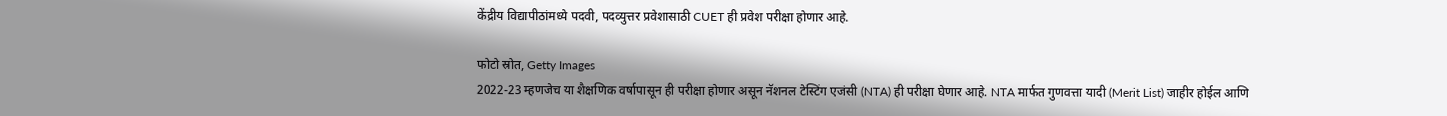केंद्रीय विद्यापीठांमध्ये पदवी, पदव्युत्तर प्रवेशासाठी CUET ही प्रवेश परीक्षा होणार आहे.

फोटो स्रोत, Getty Images
2022-23 म्हणजेच या शैक्षणिक वर्षापासून ही परीक्षा होणार असून नॅशनल टेस्टिंग एजंसी (NTA) ही परीक्षा घेणार आहे. NTA मार्फत गुणवत्ता यादी (Merit List) जाहीर होईल आणि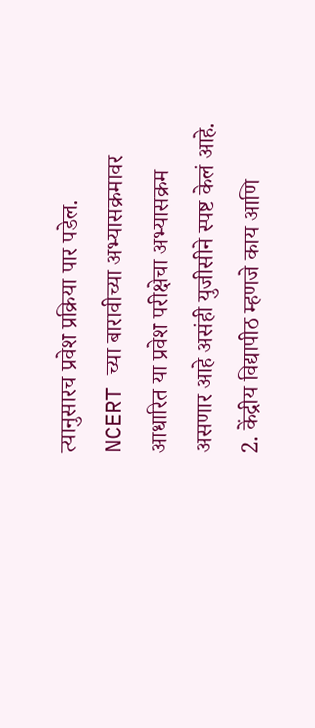त्यानुसारच प्रवेश प्रक्रिया पार पडेल.
NCERT च्या बारावीच्या अभ्यासक्रमावर आधारित या प्रवेश परीक्षेचा अभ्यासक्रम असणार आहे असंही युजीसीने स्पष्ट केलं आहे.
2. केंद्रीय विद्यापीठ म्हणजे काय आणि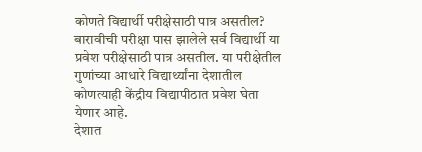कोणते विद्यार्थी परीक्षेसाठी पात्र असतील?
बारावीची परीक्षा पास झालेले सर्व विद्यार्थी या प्रवेश परीक्षेसाठी पात्र असतील. या परीक्षेतील गुणांच्या आधारे विद्यार्थ्यांना देशातील कोणत्याही केंद्रीय विद्यापीठात प्रवेश घेता येणार आहे.
देशात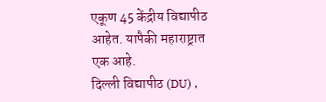एकूण 45 केंद्रीय विद्यापीठ आहेत. यापैकी महाराष्ट्रात एक आहे.
दिल्ली विद्यापीठ (DU) ,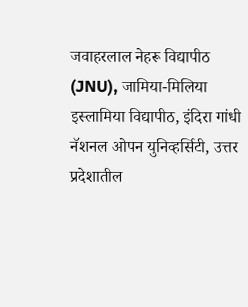जवाहरलाल नेहरू विद्यापीठ (JNU), जामिया-मिलिया इस्लामिया विद्यापीठ, इंदिरा गांधी नॅशनल ओपन युनिव्हर्सिटी, उत्तर प्रदेशातील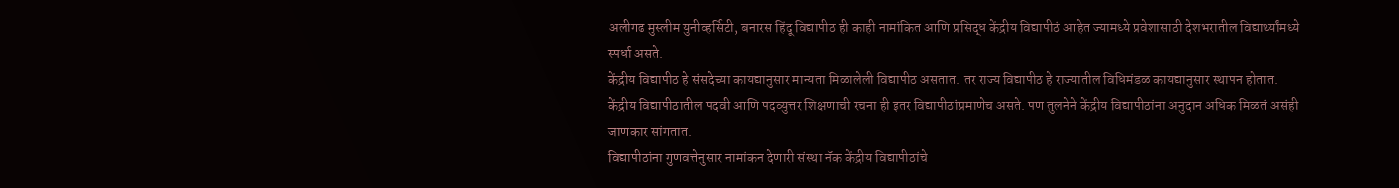अलीगढ मुस्लीम युनीव्हर्सिटी, बनारस हिंदू विद्यापीठ ही काही नामांकित आणि प्रसिद्ध केंद्रीय विद्यापीठं आहेत ज्यामध्ये प्रवेशासाठी देशभरातील विद्यार्थ्यांमध्ये स्पर्धा असते.
केंद्रीय विद्यापीठ हे संसदेच्या कायद्यानुसार मान्यता मिळालेली विद्यापीठ असतात. तर राज्य विद्यापीठ हे राज्यातील विधिमंडळ कायद्यानुसार स्थापन होतात. केंद्रीय विद्यापीठातील पदवी आणि पदव्युत्तर शिक्षणाची रचना ही इतर विद्यापीठांप्रमाणेच असते. पण तुलनेने केंद्रीय विद्यापीठांना अनुदान अधिक मिळतं असंही जाणकार सांगतात.
विद्यापीठांना गुणवत्तेनुसार नामांकन देणारी संस्था नॅक केंद्रीय विद्यापीठांचे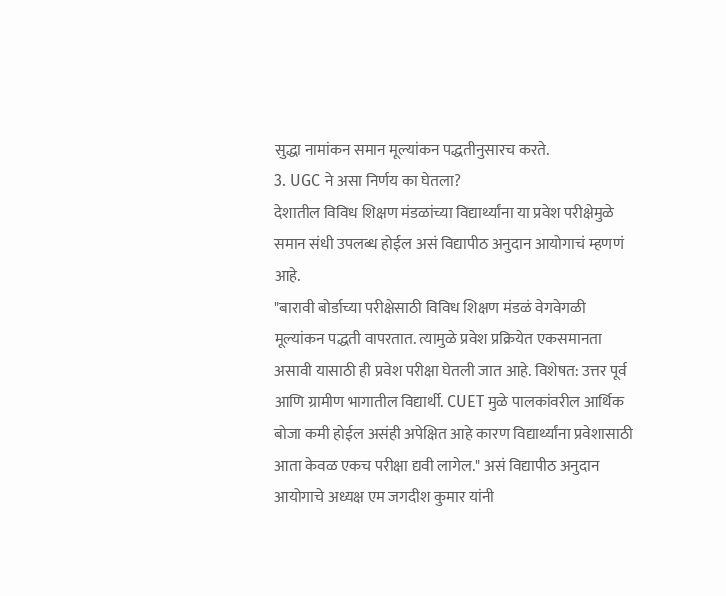सुद्धा नामांकन समान मूल्यांकन पद्धतीनुसारच करते.
3. UGC ने असा निर्णय का घेतला?
देशातील विविध शिक्षण मंडळांच्या विद्यार्थ्यांना या प्रवेश परीक्षेमुळे समान संधी उपलब्ध होईल असं विद्यापीठ अनुदान आयोगाचं म्हणणं आहे.
"बारावी बोर्डाच्या परीक्षेसाठी विविध शिक्षण मंडळं वेगवेगळी मूल्यांकन पद्धती वापरतात. त्यामुळे प्रवेश प्रक्रियेत एकसमानता असावी यासाठी ही प्रवेश परीक्षा घेतली जात आहे. विशेषत: उत्तर पूर्व आणि ग्रामीण भागातील विद्यार्थी. CUET मुळे पालकांवरील आर्थिक बोजा कमी होईल असंही अपेक्षित आहे कारण विद्यार्थ्यांना प्रवेशासाठी आता केवळ एकच परीक्षा द्यवी लागेल." असं विद्यापीठ अनुदान आयोगाचे अध्यक्ष एम जगदीश कुमार यांनी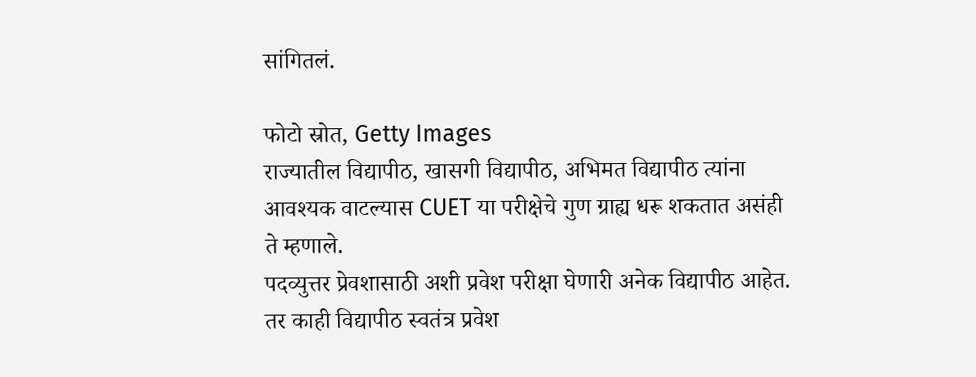सांगितलं.

फोटो स्रोत, Getty Images
राज्यातील विद्यापीठ, खासगी विद्यापीठ, अभिमत विद्यापीठ त्यांना आवश्यक वाटल्यास CUET या परीक्षेचे गुण ग्राह्य धरू शकतात असंही ते म्हणाले.
पदव्युत्तर प्रेवशासाठी अशी प्रवेश परीक्षा घेणारी अनेक विद्यापीठ आहेत. तर काही विद्यापीठ स्वतंत्र प्रवेश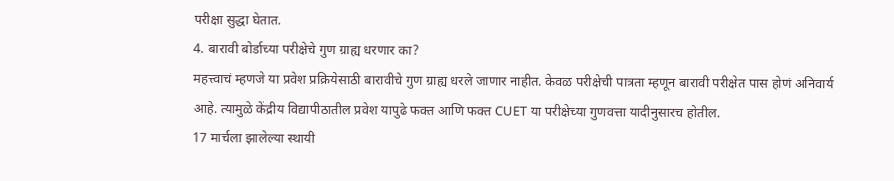परीक्षा सुद्धा घेतात.
4. बारावी बोर्डाच्या परीक्षेचे गुण ग्राह्य धरणार का?
महत्त्वाचं म्हणजे या प्रवेश प्रक्रियेसाठी बारावीचे गुण ग्राह्य धरले जाणार नाहीत. केवळ परीक्षेची पात्रता म्हणून बारावी परीक्षेत पास होणं अनिवार्य आहे. त्यामुळे केंद्रीय विद्यापीठातील प्रवेश यापुढे फक्त आणि फक्त CUET या परीक्षेच्या गुणवत्ता यादीनुसारच होतील.
17 मार्चला झालेल्या स्थायी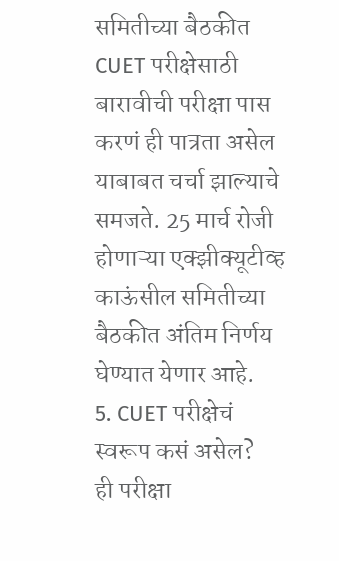समितीच्या बैठकीत CUET परीक्षेसाठी बारावीची परीक्षा पास करणं ही पात्रता असेल याबाबत चर्चा झाल्याचे समजते. 25 मार्च रोजी होणाऱ्या एक्झीक्यूटीव्ह काऊंसील समितीच्या बैठकीत अंतिम निर्णय घेण्यात येणार आहे.
5. CUET परीक्षेचं स्वरूप कसं असेल?
ही परीक्षा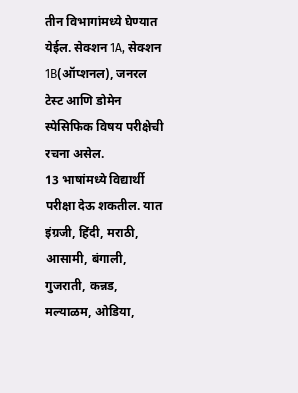तीन विभागांमध्ये घेण्यात येईल. सेक्शन 1A, सेक्शन 1B(ऑप्शनल), जनरल टेस्ट आणि डोमेन स्पेसिफिक विषय परीक्षेची रचना असेल.
13 भाषांमध्ये विद्यार्थी परीक्षा देऊ शकतील. यात इंग्रजी, हिंदी, मराठी, आसामी, बंगाली, गुजराती, कन्नड, मल्याळम, ओडिया,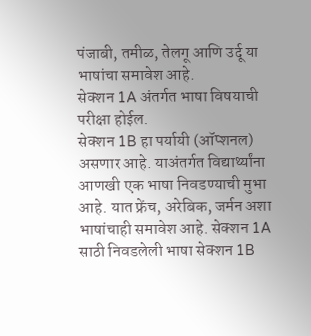पंजाबी, तमीळ, तेलगू आणि उर्दू या भाषांचा समावेश आहे.
सेक्शन 1A अंतर्गत भाषा विषयाची परीक्षा होईल.
सेक्शन 1B हा पर्यायी (ऑप्शनल) असणार आहे. याअंतर्गत विद्यार्थ्यांना आणखी एक भाषा निवडण्याची मुभा आहे. यात फ्रेंच, अरेबिक, जर्मन अशा भाषांचाही समावेश आहे. सेक्शन 1A साठी निवडलेली भाषा सेक्शन 1B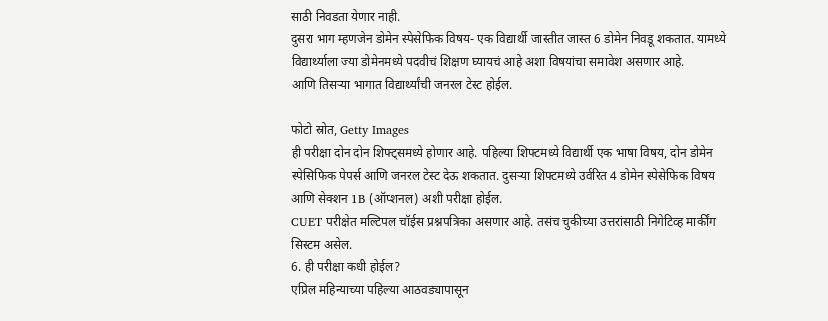साठी निवडता येणार नाही.
दुसरा भाग म्हणजेन डोमेन स्पेसेफिक विषय- एक विद्यार्थी जास्तीत जास्त 6 डोमेन निवडू शकतात. यामध्ये विद्यार्थ्याला ज्या डोमेनमध्ये पदवीचं शिक्षण घ्यायचं आहे अशा विषयांचा समावेश असणार आहे.
आणि तिसऱ्या भागात विद्यार्थ्यांची जनरल टेस्ट होईल.

फोटो स्रोत, Getty Images
ही परीक्षा दोन दोन शिफ्ट्समध्ये होणार आहे. पहिल्या शिफ्टमध्ये विद्यार्थी एक भाषा विषय, दोन डोमेन स्पेसिफिक पेपर्स आणि जनरल टेस्ट देऊ शकतात. दुसऱ्या शिफ्टमध्ये उर्वरित 4 डोमेन स्पेसेफिक विषय आणि सेक्शन 1B (ऑप्शनल) अशी परीक्षा होईल.
CUET परीक्षेत मल्टिपल चॉईस प्रश्नपत्रिका असणार आहे. तसंच चुकीच्या उत्तरांसाठी निगेटिव्ह मार्कींग सिस्टम असेल.
6. ही परीक्षा कधी होईल?
एप्रिल महिन्याच्या पहिल्या आठवड्यापासून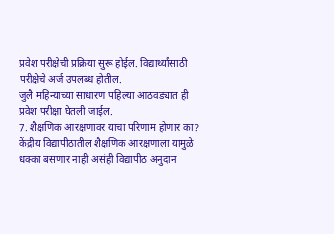प्रवेश परीक्षेची प्रक्रिया सुरू होईल. विद्यार्थ्यांसाठी परीक्षेचे अर्ज उपलब्ध होतील.
जुलै महिन्याच्या साधारण पहिल्या आठवड्यात ही प्रवेश परीक्षा घेतली जाईल.
7. शैक्षणिक आरक्षणावर याचा परिणाम होणार का?
केंद्रीय विद्यापीठातील शैक्षणिक आरक्षणाला यामुळे धक्का बसणार नाही असंही विद्यापीठ अनुदान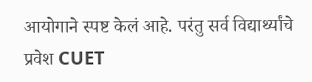आयोगाने स्पष्ट केलं आहे. परंतु सर्व विद्यार्थ्यांचे प्रवेश CUET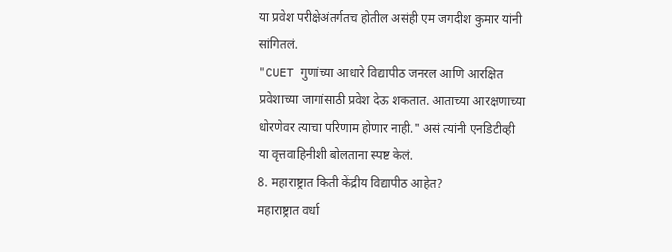या प्रवेश परीक्षेअंतर्गतच होतील असंही एम जगदीश कुमार यांनी सांगितलं.
"CUET गुणांच्या आधारे विद्यापीठ जनरल आणि आरक्षित प्रवेशाच्या जागांसाठी प्रवेश देऊ शकतात. आताच्या आरक्षणाच्या धोरणेवर त्याचा परिणाम होणार नाही." असं त्यांनी एनडिटीव्ही या वृत्तवाहिनीशी बोलताना स्पष्ट केलं.
8. महाराष्ट्रात किती केंद्रीय विद्यापीठ आहेत?
महाराष्ट्रात वर्धा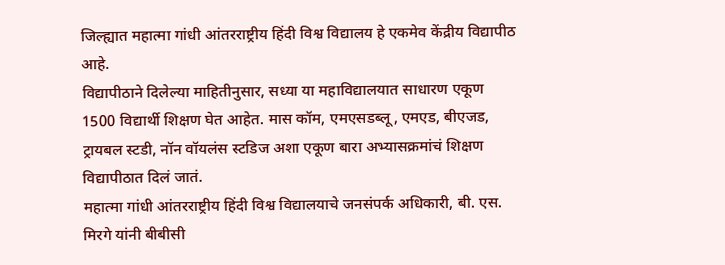जिल्ह्यात महात्मा गांधी आंतरराष्ट्रीय हिंदी विश्व विद्यालय हे एकमेव केंद्रीय विद्यापीठ आहे.
विद्यापीठाने दिलेल्या माहितीनुसार, सध्या या महाविद्यालयात साधारण एकूण 1500 विद्यार्थी शिक्षण घेत आहेत. मास कॉम, एमएसडब्लू, एमएड, बीएजड, ट्रायबल स्टडी, नॉन वॉयलंस स्टडिज अशा एकूण बारा अभ्यासक्रमांचं शिक्षण विद्यापीठात दिलं जातं.
महात्मा गांधी आंतरराष्ट्रीय हिंदी विश्व विद्यालयाचे जनसंपर्क अधिकारी, बी. एस. मिरगे यांनी बीबीसी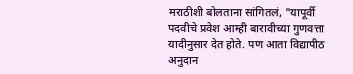मराठीशी बोलताना सांगितलं, "यापूर्वी पदवीचे प्रवेश आम्ही बारावीच्या गुणवत्ता यादीनुसार देत होते. पण आता विद्यापीठ अनुदान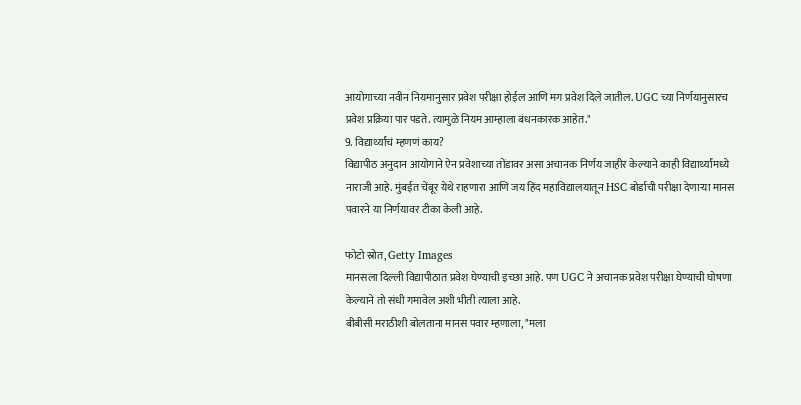आयोगाच्या नवीन नियमानुसार प्रवेश परीक्षा होईल आणि मग प्रवेश दिले जातील. UGC च्या निर्णयानुसारच प्रवेश प्रक्रिया पार पडते. त्यामुळे नियम आम्हाला बंधनकारक आहेत."
9. विद्यार्थ्यांचं म्हणणं काय?
विद्यापीठ अनुदान आयोगाने ऐन प्रवेशाच्या तोंडावर असा अचानक निर्णय जाहीर केल्याने काही विद्यार्थ्यांमध्ये नाराजी आहे. मुंबईत चेंबूर येथे राहणारा आणि जय हिंद महाविद्यालयातून HSC बोर्डाची परीक्षा देणाऱ्या मानस पवारने या निर्णयावर टीका केली आहे.

फोटो स्रोत, Getty Images
मानसला दिल्ली विद्यापीठात प्रवेश घेण्याची इच्छा आहे. पण UGC ने अचानक प्रवेश परीक्षा घेण्याची घोषणा केल्याने तो संधी गमावेल अशी भीती त्याला आहे.
बीबीसी मराठीशी बोलताना मानस पवार म्हणाला, "मला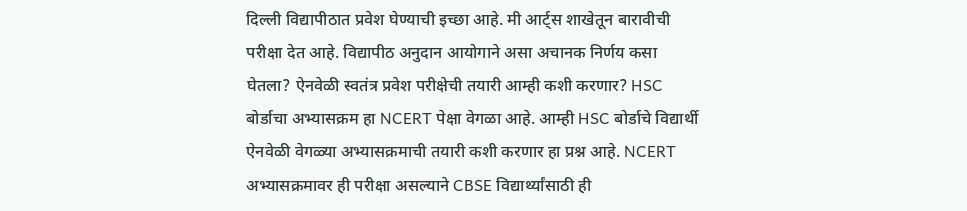दिल्ली विद्यापीठात प्रवेश घेण्याची इच्छा आहे. मी आर्ट्स शाखेतून बारावीची परीक्षा देत आहे. विद्यापीठ अनुदान आयोगाने असा अचानक निर्णय कसा घेतला? ऐनवेळी स्वतंत्र प्रवेश परीक्षेची तयारी आम्ही कशी करणार? HSC बोर्डाचा अभ्यासक्रम हा NCERT पेक्षा वेगळा आहे. आम्ही HSC बोर्डाचे विद्यार्थी ऐनवेळी वेगळ्या अभ्यासक्रमाची तयारी कशी करणार हा प्रश्न आहे. NCERT अभ्यासक्रमावर ही परीक्षा असल्याने CBSE विद्यार्थ्यांसाठी ही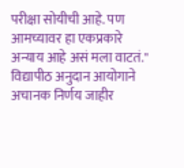परीक्षा सोयीची आहे. पण आमच्यावर हा एकप्रकारे अन्याय आहे असं मला वाटतं."
विद्यापीठ अनुदान आयोगाने अचानक निर्णय जाहीर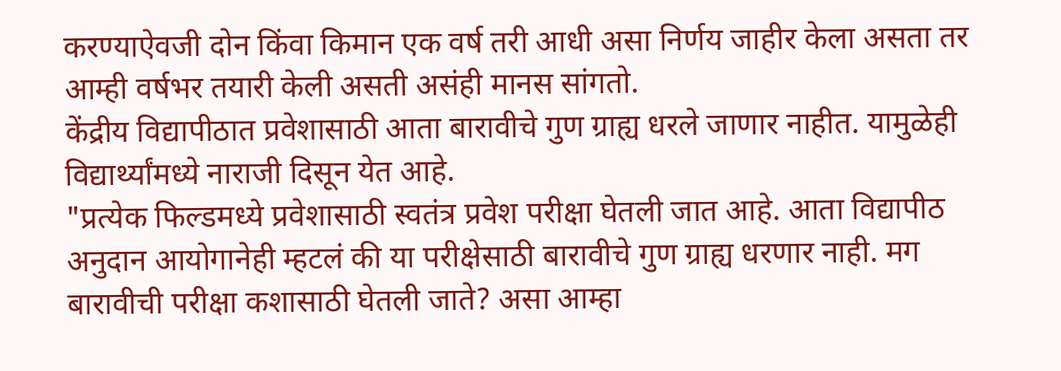करण्याऐवजी दोन किंवा किमान एक वर्ष तरी आधी असा निर्णय जाहीर केला असता तर आम्ही वर्षभर तयारी केली असती असंही मानस सांगतो.
केंद्रीय विद्यापीठात प्रवेशासाठी आता बारावीचे गुण ग्राह्य धरले जाणार नाहीत. यामुळेही विद्यार्थ्यांमध्ये नाराजी दिसून येत आहे.
"प्रत्येक फिल्डमध्ये प्रवेशासाठी स्वतंत्र प्रवेश परीक्षा घेतली जात आहे. आता विद्यापीठ अनुदान आयोगानेही म्हटलं की या परीक्षेसाठी बारावीचे गुण ग्राह्य धरणार नाही. मग बारावीची परीक्षा कशासाठी घेतली जाते? असा आम्हा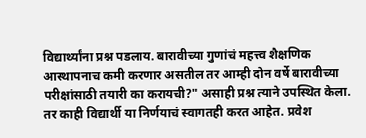विद्यार्थ्यांना प्रश्न पडलाय. बारावीच्या गुणांचं महत्त्व शैक्षणिक आस्थापनाच कमी करणार असतील तर आम्ही दोन वर्षे बारावीच्या परीक्षांसाठी तयारी का करायची?" असाही प्रश्न त्याने उपस्थित केला.
तर काही विद्यार्थी या निर्णयाचं स्वागतही करत आहेत. प्रवेश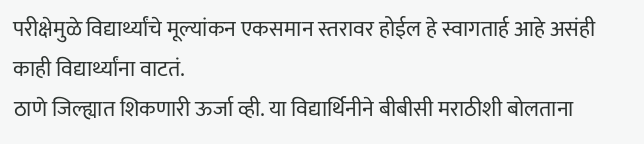परीक्षेमुळे विद्यार्थ्यांचे मूल्यांकन एकसमान स्तरावर होईल हे स्वागतार्ह आहे असंही काही विद्यार्थ्यांना वाटतं.
ठाणे जिल्ह्यात शिकणारी ऊर्जा व्ही. या विद्यार्थिनीने बीबीसी मराठीशी बोलताना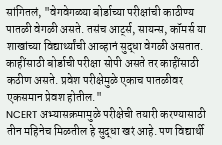सांगितलं, "वेगवेगळ्या बोर्डाच्या परीक्षांची काठीण्य पातळी वेगळी असते. तसंच आर्ट्स, सायन्स, कॉमर्स या शाखांच्या विद्यार्थ्यांची आव्हानं सुद्धा वेगळी असतात. काहींसाठी बोर्डाची परीक्षा सोपी असते तर काहींसाठी कठीण असते. प्रवेश परीक्षेमुळे एकाच पातळीवर एकसमान प्रेवश होतील."
NCERT अभ्यासक्रमामुळे परीक्षेची तयारी करण्यासाठी तीन महिनेच मिळतील हे सुद्धा खरं आहे. पण विद्यार्थी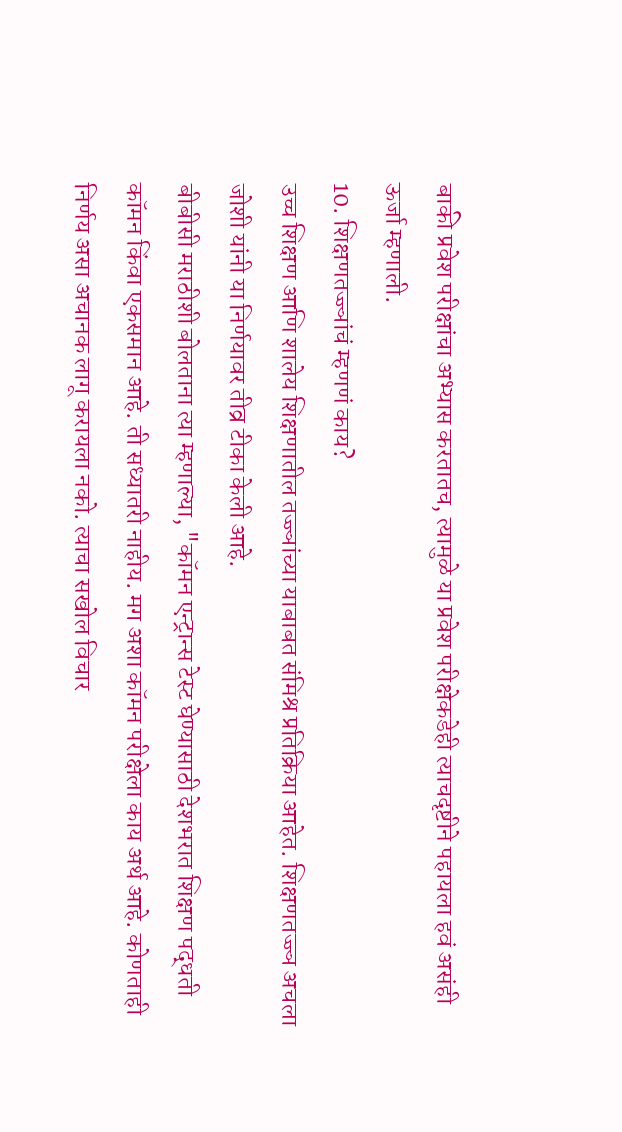बाकी प्रवेश परीक्षांचा अभ्यास करतातच, त्यामुळे या प्रवेश परीक्षेकडेही त्याचदृष्टीने पहायला हवं असंही ऊर्जा म्हणाली.
10. शिक्षणतज्ज्ञांचं म्हणणं काय?
उच्च शिक्षण आणि शालेय शिक्षणातील तज्ज्ञांच्या याबाबत संमिश्र प्रतिक्रिया आहेत. शिक्षणतज्ज्ञ अचला जोशी यांनी या निर्णयावर तीव्र टीका केली आहे.
बीबीसी मराठीशी बोलताना त्या म्हणाल्या, "कॉमन एन्ट्रान्स टेस्ट घेण्यासाठी देशभरात शिक्षण पद्धती कॉमन किंवा एकसमान आहे. ती सध्यातरी नाहीय. मग अशा कॉमन परीक्षेला काय अर्थ आहे. कोणताही निर्णय असा अचानक लागू करायला नको. त्याचा सखोल विचार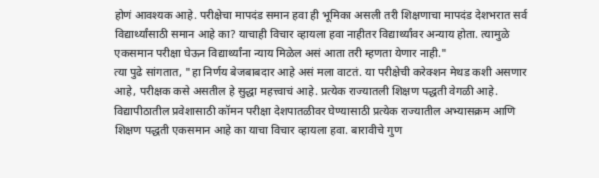होणं आवश्यक आहे. परीक्षेचा मापदंड समान हवा ही भूमिका असली तरी शिक्षणाचा मापदंड देशभरात सर्व विद्यार्थ्यांसाठी समान आहे का? याचाही विचार व्हायला हवा नाहीतर विद्यार्थ्यांवर अन्याय होता. त्यामुळे एकसमान परीक्षा घेऊन विद्यार्थ्यांना न्याय मिळेल असं आता तरी म्हणता येणार नाही."
त्या पुढे सांगतात, "हा निर्णय बेजबाबदार आहे असं मला वाटतं. या परीक्षेची करेक्शन मेथड कशी असणार आहे, परीक्षक कसे असतील हे सुद्धा महत्त्वाचं आहे. प्रत्येक राज्यातली शिक्षण पद्धती वेगळी आहे. विद्यापीठातील प्रवेशासाठी कॉमन परीक्षा देशपातळीवर घेण्यासाठी प्रत्येक राज्यातील अभ्यासक्रम आणि शिक्षण पद्धती एकसमान आहे का याचा विचार व्हायला हवा. बारावीचे गुण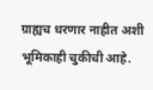ग्राह्यच धरणार नाहीत अशी भूमिकाही चुकीची आहे.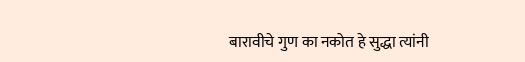बारावीचे गुण का नकोत हे सुद्धा त्यांनी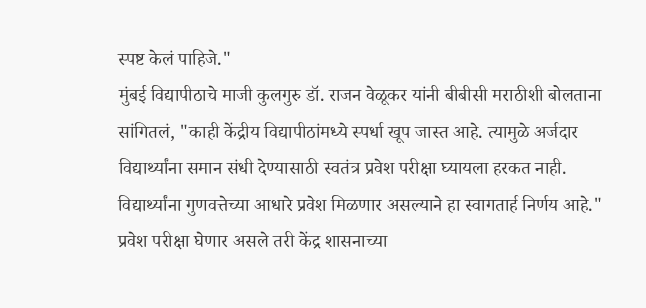स्पष्ट केलं पाहिजे."
मुंबई विद्यापीठाचे माजी कुलगुरु डॉ. राजन वेळूकर यांनी बीबीसी मराठीशी बोलताना सांगितलं, "काही केंद्रीय विद्यापीठांमध्ये स्पर्धा खूप जास्त आहे. त्यामुळे अर्जदार विद्यार्थ्यांना समान संधी देण्यासाठी स्वतंत्र प्रवेश परीक्षा घ्यायला हरकत नाही. विद्यार्थ्यांना गुणवत्तेच्या आधारे प्रवेश मिळणार असल्याने हा स्वागतार्ह निर्णय आहे."
प्रवेश परीक्षा घेणार असले तरी केंद्र शासनाच्या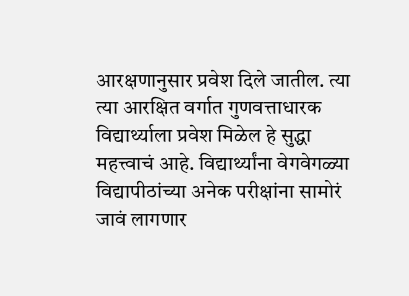आरक्षणानुसार प्रवेश दिले जातील. त्या त्या आरक्षित वर्गात गुणवत्ताधारक विद्यार्थ्याला प्रवेश मिळेल हे सुद्धा महत्त्वाचं आहे. विद्यार्थ्यांना वेगवेगळ्या विद्यापीठांच्या अनेक परीक्षांना सामोरं जावं लागणार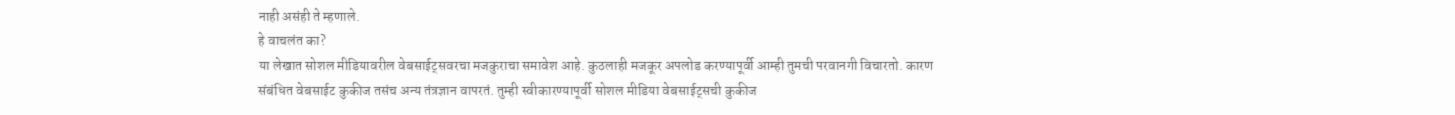नाही असंही ते म्हणाले.
हे वाचलंत का?
या लेखात सोशल मीडियावरील वेबसाईट्सवरचा मजकुराचा समावेश आहे. कुठलाही मजकूर अपलोड करण्यापूर्वी आम्ही तुमची परवानगी विचारतो. कारण संबंधित वेबसाईट कुकीज तसंच अन्य तंत्रज्ञान वापरतं. तुम्ही स्वीकारण्यापूर्वी सोशल मीडिया वेबसाईट्सची कुकीज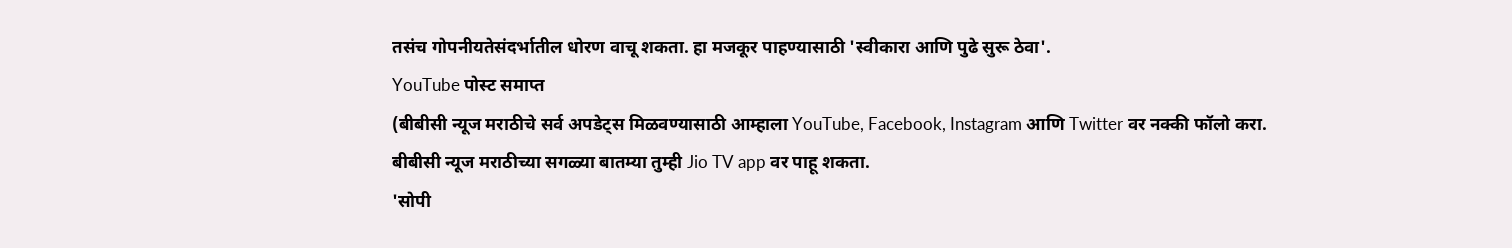तसंच गोपनीयतेसंदर्भातील धोरण वाचू शकता. हा मजकूर पाहण्यासाठी 'स्वीकारा आणि पुढे सुरू ठेवा'.
YouTube पोस्ट समाप्त
(बीबीसी न्यूज मराठीचे सर्व अपडेट्स मिळवण्यासाठी आम्हाला YouTube, Facebook, Instagram आणि Twitter वर नक्की फॉलो करा.
बीबीसी न्यूज मराठीच्या सगळ्या बातम्या तुम्ही Jio TV app वर पाहू शकता.
'सोपी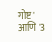गोष्ट' आणि '3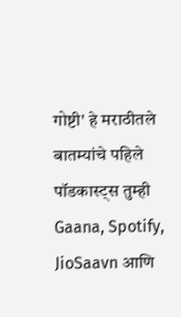गोष्टी' हे मराठीतले बातम्यांचे पहिले पॉडकास्ट्स तुम्ही Gaana, Spotify, JioSaavn आणि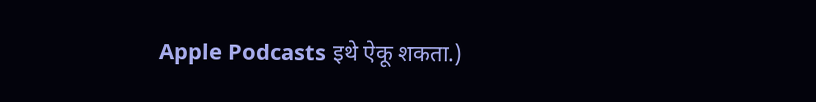Apple Podcasts इथे ऐकू शकता.)